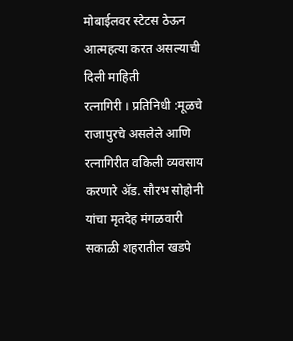मोबाईलवर स्टेटस ठेऊन आत्महत्या करत असल्याची दिली माहिती
रत्नागिरी । प्रतिनिधी :मूळचे राजापुरचे असलेले आणि रत्नागिरीत वकिली व्यवसाय करणारे ॲड. सौरभ सोहोनी यांचा मृतदेह मंगळवारी सकाळी शहरातील खडपे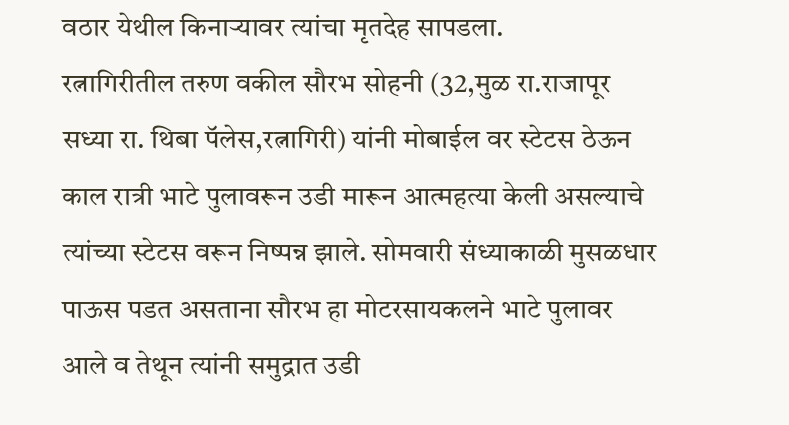वठार येथील किनाऱ्यावर त्यांचा मृतदेह सापडला.
रत्नागिरीतील तरुण वकील सौरभ सोहनी (32,मुळ रा.राजापूर सध्या रा. थिबा पॅलेस,रत्नागिरी) यांनी मोबाईल वर स्टेटस ठेऊन काल रात्री भाटे पुलावरून उडी मारून आत्महत्या केली असल्याचे त्यांच्या स्टेटस वरून निष्पन्न झाले. सोमवारी संध्याकाळी मुसळधार पाऊस पडत असताना सौरभ हा मोटरसायकलने भाटे पुलावर आले व तेथून त्यांनी समुद्रात उडी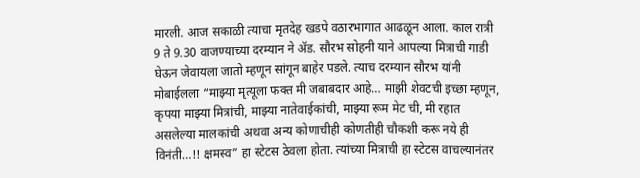मारली. आज सकाळी त्याचा मृतदेह खडपे वठारभागात आढळून आला. काल रात्री 9 ते 9.30 वाजण्याच्या दरम्यान ने ॲड. सौरभ सोहनी याने आपल्या मित्राची गाडी घेऊन जेवायला जातो म्हणून सांगून बाहेर पडले. त्याच दरम्यान सौरभ यांनी मोबाईलला “माझ्या मृत्यूला फक्त मी जबाबदार आहे… माझी शेवटची इच्छा म्हणून, कृपया माझ्या मित्रांची, माझ्या नातेवाईकांची, माझ्या रूम मेट ची, मी रहात असलेल्या मालकांची अथवा अन्य कोणाचीही कोणतीही चौकशी करू नये ही विनंती…!! क्षमस्व” हा स्टेटस ठेवला होता. त्यांच्या मित्राची हा स्टेटस वाचल्यानंतर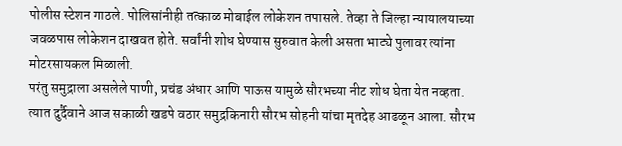पोलीस स्टेशन गाठले. पोलिसांनीही तत्काळ मोबाईल लोकेशन तपासले. तेव्हा ते जिल्हा न्यायालयाच्या जवळपास लोकेशन दाखवत होते. सर्वांनी शोध घेण्यास सुरुवात केली असता भाट्ये पुलावर त्यांना मोटरसायकल मिळाली.
परंतु समुद्राला असलेले पाणी, प्रचंड अंधार आणि पाऊस यामुळे सौरभच्या नीट शोध घेता येत नव्हता. त्यात दुर्दैवाने आज सकाळी खडपे वठार समुद्रकिनारी सौरभ सोहनी यांचा मृतदेह आढळून आला. सौरभ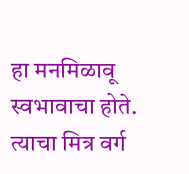हा मनमिळावू स्वभावाचा होते. त्याचा मित्र वर्ग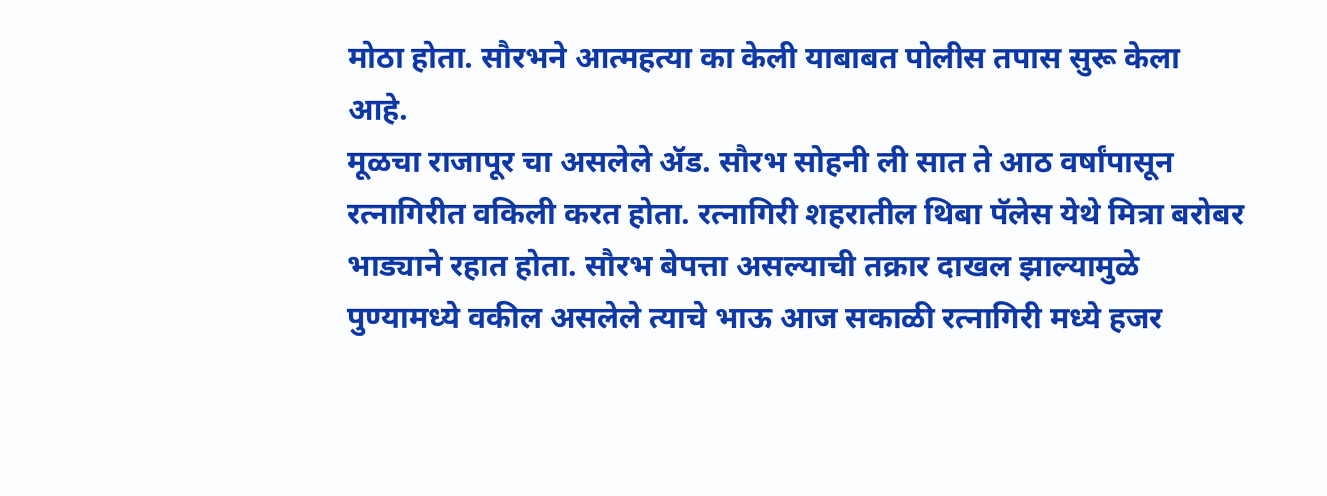मोठा होता. सौरभने आत्महत्या का केली याबाबत पोलीस तपास सुरू केला आहे.
मूळचा राजापूर चा असलेले ॲड. सौरभ सोहनी ली सात ते आठ वर्षांपासून रत्नागिरीत वकिली करत होता. रत्नागिरी शहरातील थिबा पॅलेस येथे मित्रा बरोबर भाड्याने रहात होता. सौरभ बेपत्ता असल्याची तक्रार दाखल झाल्यामुळे पुण्यामध्ये वकील असलेले त्याचे भाऊ आज सकाळी रत्नागिरी मध्ये हजर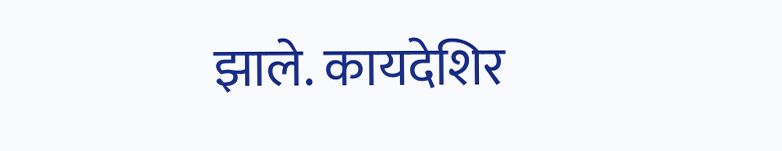झाले. कायदेशिर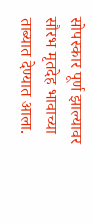सोपस्कार पूर्ण झाल्यावर सौरभ मृतदेह भावाच्या ताब्यात देण्यात आला.